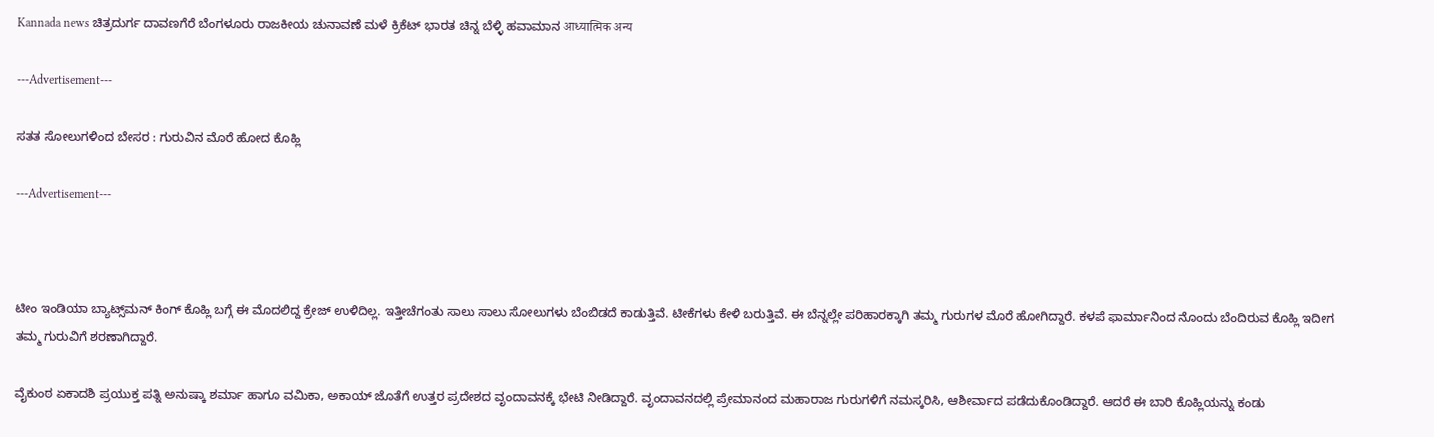Kannada news ಚಿತ್ರದುರ್ಗ ದಾವಣಗೆರೆ ಬೆಂಗಳೂರು ರಾಜಕೀಯ ಚುನಾವಣೆ ಮಳೆ ಕ್ರಿಕೆಟ್ ಭಾರತ ಚಿನ್ನ ಬೆಳ್ಳಿ ಹವಾಮಾನ आध्यात्मिक अन्य

---Advertisement---

ಸತತ ಸೋಲುಗಳಿಂದ ಬೇಸರ : ಗುರುವಿನ ಮೊರೆ ಹೋದ ಕೊಹ್ಲಿ

---Advertisement---



ಟೀಂ ಇಂಡಿಯಾ ಬ್ಯಾಟ್ಸ್‌ಮನ್ ಕಿಂಗ್ ಕೊಹ್ಲಿ ಬಗ್ಗೆ ಈ ಮೊದಲಿದ್ದ ಕ್ರೇಜ್ ಉಳಿದಿಲ್ಲ. ಇತ್ತೀಚೆಗಂತು ಸಾಲು ಸಾಲು ಸೋಲುಗಳು ಬೆಂಬಿಡದೆ ಕಾಡುತ್ತಿವೆ. ಟೀಕೆಗಳು ಕೇಳಿ ಬರುತ್ತಿವೆ. ಈ ಬೆನ್ನಲ್ಲೇ ಪರಿಹಾರಕ್ಕಾಗಿ ತಮ್ಮ ಗುರುಗಳ ಮೊರೆ ಹೋಗಿದ್ದಾರೆ. ಕಳಪೆ ಫಾರ್ಮಾನಿಂದ ನೊಂದು ಬೆಂದಿರುವ ಕೊಹ್ಲಿ ಇದೀಗ ತಮ್ಮ ಗುರುವಿಗೆ ಶರಣಾಗಿದ್ದಾರೆ.

ವೈಕುಂಠ ಏಕಾದಶಿ ಪ್ರಯುಕ್ತ ಪತ್ನಿ ಅನುಷ್ಕಾ ಶರ್ಮಾ ಹಾಗೂ ವಮಿಕಾ, ಅಕಾಯ್ ಜೊತೆಗೆ ಉತ್ತರ ಪ್ರದೇಶದ ವೃಂದಾವನಕ್ಕೆ ಭೇಟಿ ನೀಡಿದ್ದಾರೆ. ವೃಂದಾವನದಲ್ಲಿ ಪ್ರೇಮಾನಂದ ಮಹಾರಾಜ ಗುರುಗಳಿಗೆ ನಮಸ್ಕರಿಸಿ, ಆಶೀರ್ವಾದ ಪಡೆದುಕೊಂಡಿದ್ದಾರೆ. ಆದರೆ ಈ ಬಾರಿ ಕೊಹ್ಲಿಯನ್ನು ಕಂಡು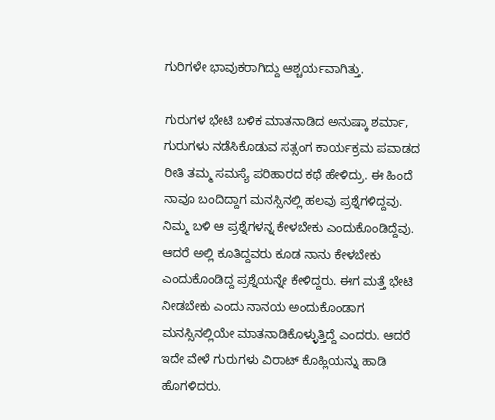ಗುರಿಗಳೇ ಭಾವುಕರಾಗಿದ್ದು ಆಶ್ಚರ್ಯವಾಗಿತ್ತು.

ಗುರುಗಳ ಭೇಟಿ ಬಳಿಕ ಮಾತನಾಡಿದ ಅನುಷ್ಕಾ ಶರ್ಮಾ, ಗುರುಗಳು ನಡೆಸಿಕೊಡುವ ಸತ್ಸಂಗ ಕಾರ್ಯಕ್ರಮ ಪವಾಡದ ರೀತಿ ತಮ್ಮ ಸಮಸ್ಯೆ ಪರಿಹಾರದ ಕಥೆ ಹೇಳಿದ್ರು. ಈ ಹಿಂದೆ ನಾವೂ ಬಂದಿದ್ದಾಗ ಮನಸ್ಸಿನಲ್ಲಿ ಹಲವು ಪ್ರಶ್ನೆಗಳಿದ್ದವು. ನಿಮ್ಮ ಬಳಿ ಆ ಪ್ರಶ್ನೆಗಳನ್ನ ಕೇಳಬೇಕು ಎಂದುಕೊಂಡಿದ್ದೆವು. ಆದರೆ ಅಲ್ಲಿ ಕೂತಿದ್ದವರು ಕೂಡ ನಾನು ಕೇಳಬೇಕು ಎಂದುಕೊಂಡಿದ್ದ ಪ್ರಶ್ನೆಯನ್ನೇ ಕೇಳಿದ್ದರು‌. ಈಗ ಮತ್ತೆ ಭೇಟಿ ನೀಡಬೇಕು ಎಂದು ನಾನಯ ಅಂದುಕೊಂಡಾಗ ಮನಸ್ಸಿನಲ್ಲಿಯೇ ಮಾತನಾಡಿಕೊಳ್ಳುತ್ತಿದ್ದೆ ಎಂದರು. ಆದರೆ ಇದೇ ವೇಳೆ ಗುರುಗಳು ವಿರಾಟ್ ಕೊಹ್ಲಿಯನ್ನು ಹಾಡಿ ಹೊಗಳಿದರು.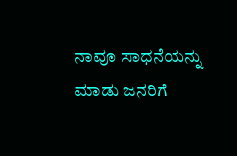ನಾವೂ ಸಾಧನೆಯನ್ನು ಮಾಡು ಜನರಿಗೆ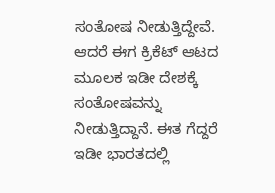ಸಂತೋಷ ನೀಡುತ್ತಿದ್ದೇವೆ‌‌. ಆದರೆ ಈಗ ಕ್ರಿಕೆಟ್ ಆಟದ ಮೂಲಕ ಇಡೀ ದೇಶಕ್ಕೆ ಸಂತೋಷವನ್ನು ನೀಡುತ್ತಿದ್ದಾನೆ. ಈತ ಗೆದ್ದರೆ ಇಡೀ ಭಾರತದಲ್ಲಿ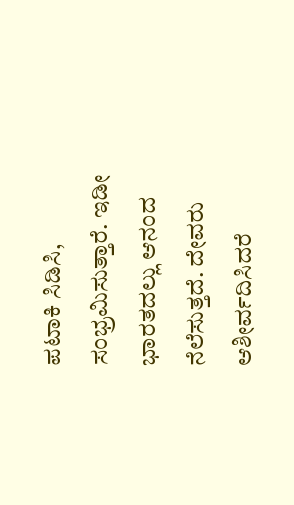ಪಟಾಕಿ ಸಿಡಿಸಿ, ಸಂಭ್ರಮಿಸುತ್ತಾರೆ. ಇಡೀ ಭಾರತದಲ್ಲು ಆನಂದ ನೆಲೆಸುತ್ತದೆ. ದೇವರು ಆಶೀರ್ವದಿಸಿದರೆ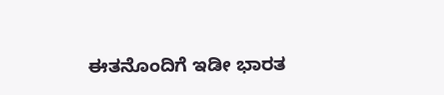ಈತನೊಂದಿಗೆ ಇಡೀ ಭಾರತ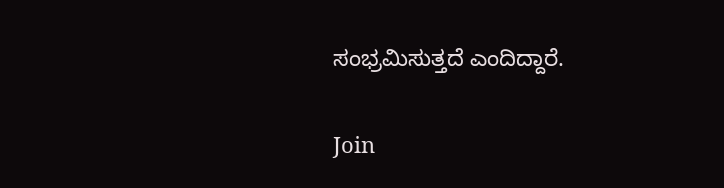ಸಂಭ್ರಮಿಸುತ್ತದೆ ಎಂದಿದ್ದಾರೆ.

Join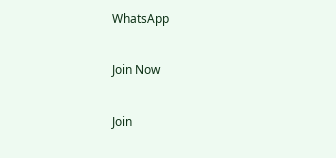WhatsApp

Join Now

Join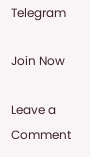Telegram

Join Now

Leave a Comment